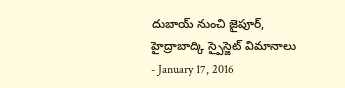దుబాయ్ నుంచి జైపూర్, హైద్రాబాద్కి స్పైస్జెట్ విమానాలు
- January 17, 2016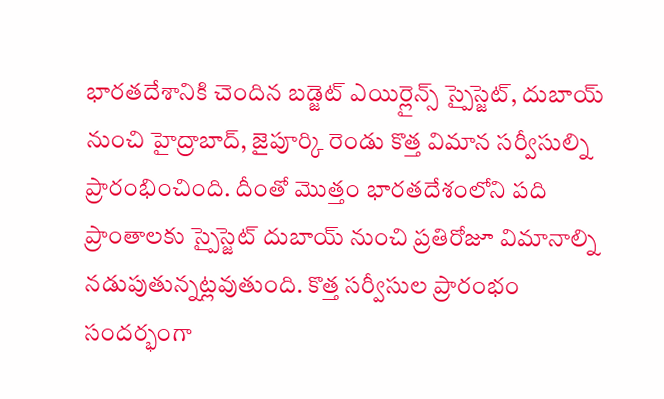భారతదేశానికి చెందిన బడ్జెట్ ఎయిర్లైన్స్ స్పైస్జెట్, దుబాయ్ నుంచి హైద్రాబాద్, జైపూర్కి రెండు కొత్త విమాన సర్వీసుల్ని ప్రారంభించింది. దీంతో మొత్తం భారతదేశంలోని పది ప్రాంతాలకు స్పైస్జెట్ దుబాయ్ నుంచి ప్రతిరోజూ విమానాల్ని నడుపుతున్నట్లవుతుంది. కొత్త సర్వీసుల ప్రారంభం సందర్భంగా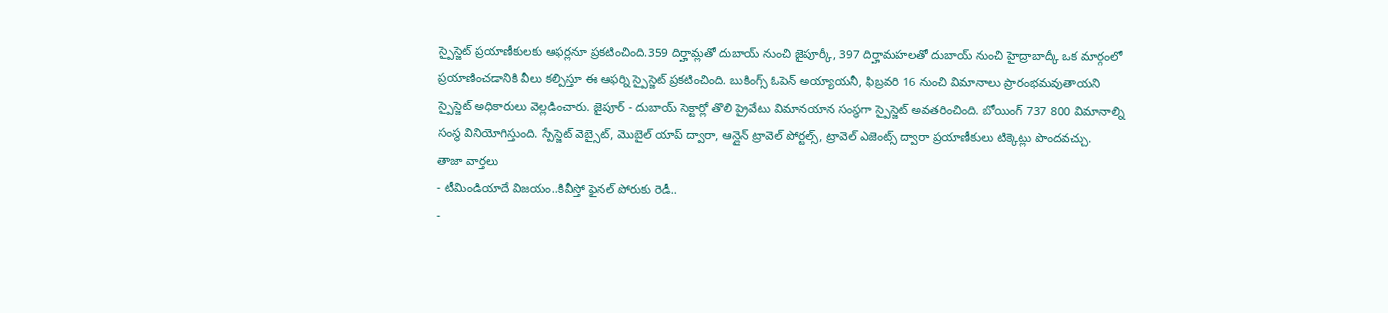స్పైస్జెట్ ప్రయాణీకులకు ఆఫర్లనూ ప్రకటించింది.359 దిర్హామ్లతో దుబాయ్ నుంచి జైపూర్కీ, 397 దిర్హామహలతో దుబాయ్ నుంచి హైద్రాబాద్కీ ఒక మార్గంలో ప్రయాణించడానికి వీలు కల్పిస్తూ ఈ ఆఫర్ని స్పైస్జెట్ ప్రకటించింది. బుకింగ్స్ ఓపెన్ అయ్యాయనీ, ఫిబ్రవరి 16 నుంచి విమానాలు ప్రారంభమవుతాయని స్పైస్జెట్ అధికారులు వెల్లడించారు. జైపూర్ - దుబాయ్ సెక్టార్లో తొలి ప్రైవేటు విమానయాన సంస్థగా స్పైస్జెట్ అవతరించింది. బోయింగ్ 737 800 విమానాల్ని సంస్థ వినియోగిస్తుంది. స్పేస్జెట్ వెబ్సైట్, మొబైల్ యాప్ ద్వారా, ఆన్లైన్ ట్రావెల్ పోర్టల్స్, ట్రావెల్ ఎజెంట్స్ ద్వారా ప్రయాణీకులు టిక్కెట్లు పొందవచ్చు.
తాజా వార్తలు
- టీమిండియాదే విజయం..కివీస్తో ఫైనల్ పోరుకు రెడీ..
-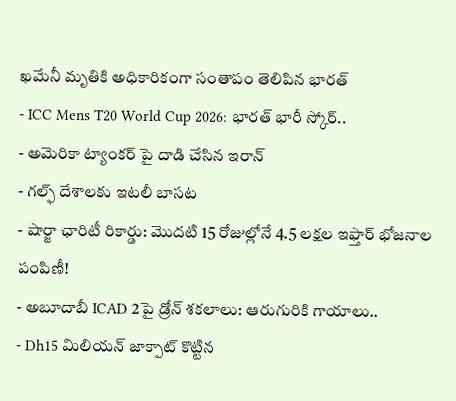ఖమేనీ మృతికి అధికారికంగా సంతాపం తెలిపిన భారత్
- ICC Mens T20 World Cup 2026: భారత్ భారీ స్కోర్..
- అమెరికా ట్యాంకర్ పై దాడి చేసిన ఇరాన్
- గల్ఫ్ దేశాలకు ఇటలీ బాసట
- షార్జా ఛారిటీ రికార్డు: మొదటి 15 రోజుల్లోనే 4.5 లక్షల ఇఫ్తార్ భోజనాల పంపిణీ!
- అబూదాబీ ICAD 2పై డ్రోన్ శకలాలు: ఆరుగురికి గాయాలు..
- Dh15 మిలియన్ జాక్పాట్ కొట్టిన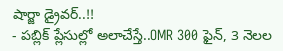షార్జా డ్రైవర్..!!
- పబ్లిక్ ప్లేసుల్లో అలాచేస్తే..OMR 300 ఫైన్, 3 నెలల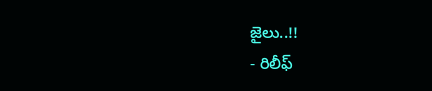జైలు..!!
- రిలీఫ్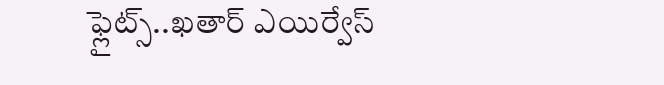ఫ్లైట్స్..ఖతార్ ఎయిర్వేస్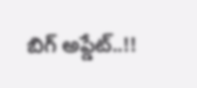బిగ్ అప్డేట్..!!